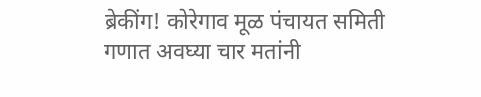ब्रेकींग! कोरेगाव मूळ पंचायत समिती गणात अवघ्या चार मतांनी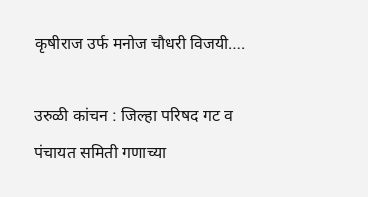कृषीराज उर्फ मनोज चौधरी विजयी….

उरुळी कांचन : जिल्हा परिषद गट व पंचायत समिती गणाच्या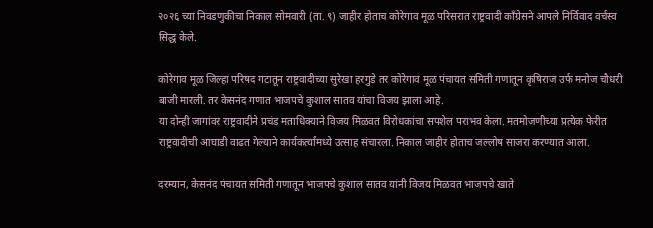२०२६ च्या निवडणुकीचा निकाल सोमवारी (ता. ९) जाहीर होताच कोरेगाव मूळ परिसरात राष्ट्रवादी काँग्रेसने आपले निर्विवाद वर्चस्व सिद्ध केले.

कोरेगाव मूळ जिल्हा परिषद गटातून राष्ट्रवादीच्या सुरेखा हरगुडे तर कोरेगाव मूळ पंचायत समिती गणातून कृषिराज उर्फ मनोज चौधरी बाजी मारली. तर केसनंद गणात भाजपचे कुशाल सातव यांचा विजय झाला आहे.
या दोन्ही जागांवर राष्ट्रवादीने प्रचंड मताधिक्याने विजय मिळवत विरोधकांचा सपशेल पराभव केला. मतमोजणीच्या प्रत्येक फेरीत राष्ट्रवादीची आघाडी वाढत गेल्याने कार्यकर्त्यांमध्ये उत्साह संचारला. निकाल जाहीर होताच जल्लोष साजरा करण्यात आला.

दरम्यान, केसनंद पंचायत समिती गणातून भाजपचे कुशाल सातव यांनी विजय मिळवत भाजपचे खाते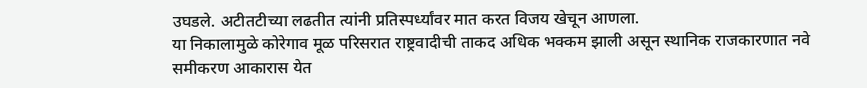उघडले. अटीतटीच्या लढतीत त्यांनी प्रतिस्पर्ध्यांवर मात करत विजय खेचून आणला.
या निकालामुळे कोरेगाव मूळ परिसरात राष्ट्रवादीची ताकद अधिक भक्कम झाली असून स्थानिक राजकारणात नवे समीकरण आकारास येत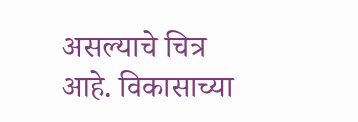असल्याचे चित्र आहे. विकासाच्या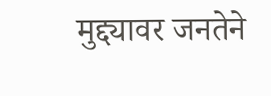मुद्द्यावर जनतेने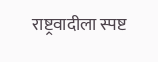राष्ट्रवादीला स्पष्ट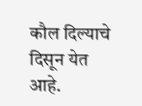कौल दिल्याचे दिसून येत आहे.